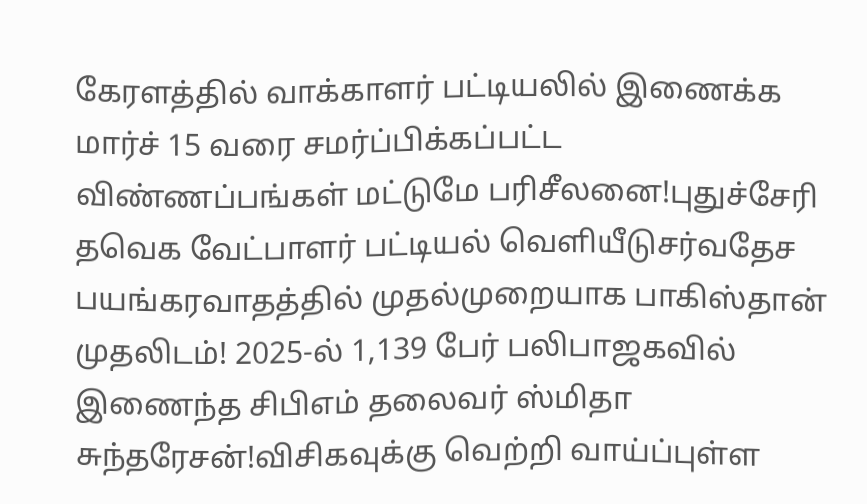கேரளத்தில் வாக்காளர் பட்டியலில் இணைக்க மார்ச் 15 வரை சமர்ப்பிக்கப்பட்ட விண்ணப்பங்கள் மட்டுமே பரிசீலனை!புதுச்சேரி தவெக வேட்பாளர் பட்டியல் வெளியீடுசர்வதேச பயங்கரவாதத்தில் முதல்முறையாக பாகிஸ்தான் முதலிடம்! 2025-ல் 1,139 பேர் பலிபாஜகவில் இணைந்த சிபிஎம் தலைவர் ஸ்மிதா சுந்தரேசன்!விசிகவுக்கு வெற்றி வாய்ப்புள்ள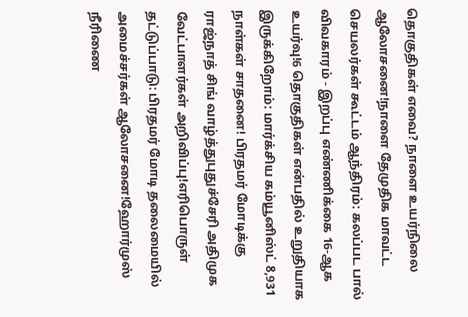தொகுதிகள் எவை? நாளை உயர்நிலை ஆலோசனை!நாளை தேமுதிக மாவட்ட செயலர்கள் கூட்டம் ஆந்திரம்: கலப்பட பால் விவகாரம் - இறப்பு எண்ணிக்கை 16-ஆக உயர்வு!6 தொகுதிகள் என்பதில் உறுதியாக இருக்கிறோம்: மார்க்சிய கம்யூனிஸ்ட் 8,931 நாள்கள் சாதனை! பிரதமர் மோடிக்கு ராஜ்நாத் சிங் வாழ்த்துபுதுச்சேரி அதிமுக வேட்பாளர்கள் அறிவிப்பு!எரிபொருள் தட்டுப்பாடு: பிரதமர் மோடி தலைமையில் அமைச்சர்கள் ஆலோசனை!ஹோர்முஸ் நீரிணை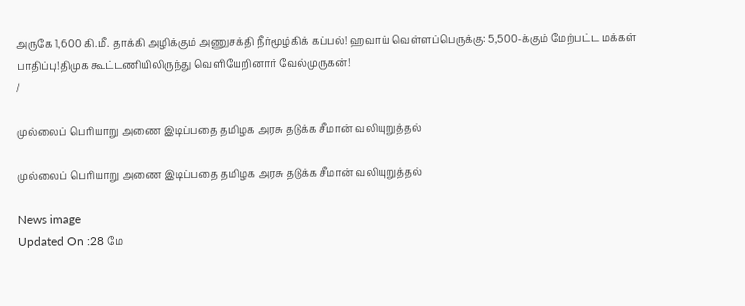அருகே 1,600 கி.மீ. தாக்கி அழிக்கும் அணுசக்தி நீர்மூழ்கிக் கப்பல்! ஹவாய் வெள்ளப்பெருக்கு: 5,500-க்கும் மேற்பட்ட மக்கள் பாதிப்பு!திமுக கூட்டணியிலிருந்து வெளியேறினார் வேல்முருகன்!
/

முல்லைப் பெரியாறு அணை இடிப்பதை தமிழக அரசு தடுக்க சீமான் வலியுறுத்தல்

முல்லைப் பெரியாறு அணை இடிப்பதை தமிழக அரசு தடுக்க சீமான் வலியுறுத்தல்

News image
Updated On :28 மே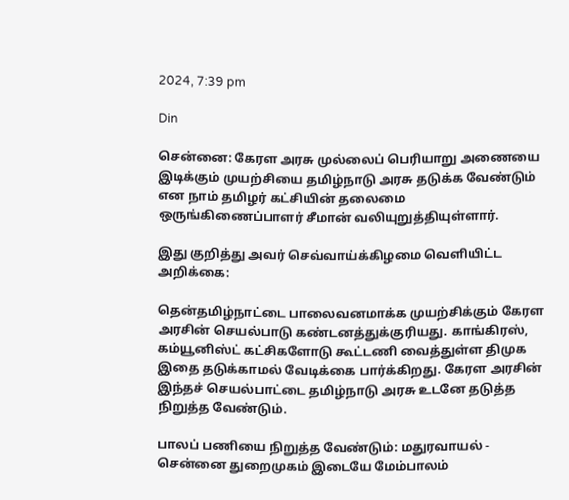2024, 7:39 pm

Din

சென்னை: கேரள அரசு முல்லைப் பெரியாறு அணையை இடிக்கும் முயற்சியை தமிழ்நாடு அரசு தடுக்க வேண்டும் என நாம் தமிழர் கட்சியின் தலைமை ஒருங்கிணைப்பாளர் சீமான் வலியுறுத்தியுள்ளார்.

இது குறித்து அவர் செவ்வாய்க்கிழமை வெளியிட்ட அறிக்கை:

தென்தமிழ்நாட்டை பாலைவனமாக்க முயற்சிக்கும் கேரள அரசின் செயல்பாடு கண்டனத்துக்குரியது. காங்கிரஸ், கம்யூனிஸ்ட் கட்சிகளோடு கூட்டணி வைத்துள்ள திமுக இதை தடுக்காமல் வேடிக்கை பார்க்கிறது. கேரள அரசின் இந்தச் செயல்பாட்டை தமிழ்நாடு அரசு உடனே தடுத்த நிறுத்த வேண்டும்.

பாலப் பணியை நிறுத்த வேண்டும்: மதுரவாயல் - சென்னை துறைமுகம் இடையே மேம்பாலம்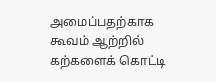அமைப்பதற்காக கூவம் ஆற்றில் கற்களைக் கொட்டி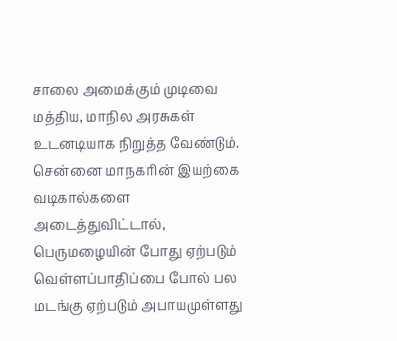சாலை அமைக்கும் முடிவை மத்திய, மாநில அரசுகள் உடனடியாக நிறுத்த வேண்டும். சென்னை மாநகரின் இயற்கை வடிகால்களை அடைத்துவிட்டால், பெருமழையின் போது ஏற்படும் வெள்ளப்பாதிப்பை போல் பல மடங்கு ஏற்படும் அபாயமுள்ளது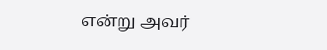என்று அவர்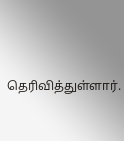தெரிவித்துள்ளார்.